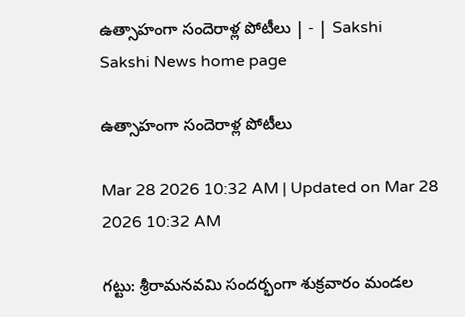ఉత్సాహంగా సందెరాళ్ల పోటీలు | - | Sakshi
Sakshi News home page

ఉత్సాహంగా సందెరాళ్ల పోటీలు

Mar 28 2026 10:32 AM | Updated on Mar 28 2026 10:32 AM

గట్టు: శ్రీరామనవమి సందర్భంగా శుక్రవారం మండల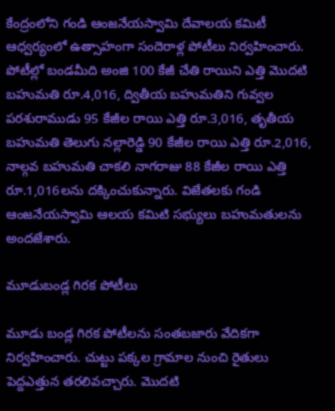కేంద్రంలోని గండి ఆంజనేయస్వామి దేవాలయ కమిటీ ఆధ్వర్యంలో ఉత్సాహంగా సందెరాళ్ల పోటీలు నిర్వహించారు. పోటీల్లో బండమీది అంజి 100 కేజీ చేతి రాయిని ఎత్తి మొదటి బహుమతి రూ.4,016, ద్వితీయ బహుమతిని గువ్వల పరశురాముడు 95 కేజీల రాయి ఎత్తి రూ.3,016, తృతీయ బహుమతి తెలుగు నల్లారెడ్డి 90 కేజీల రాయి ఎత్తి రూ.2,016, నాల్గవ బహుమతి చాకలి నాగరాజు 88 కేజీల రాయి ఎత్తి రూ.1,016లను దక్కించుకున్నారు. విజేతలకు గండి ఆంజనేయస్వామి ఆలయ కమిటి సభ్యులు బహుమతులను అందజేశారు.

మూడుబండ్ల గిరక పోటీలు

మూడు బండ్ల గిరక పోటీలను సంతబజారు వేదికగా నిర్వహించారు. చుట్టు పక్కల గ్రామాల నుంచి రైతులు పెద్దఎత్తున తరలివచ్చారు. మొదటి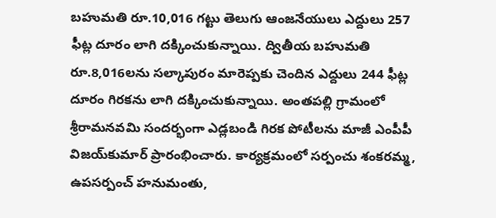బహుమతి రూ.10,016 గట్టు తెలుగు ఆంజనేయులు ఎద్దులు 257 ఫీట్ల దూరం లాగి దక్కించుకున్నాయి. ద్వితీయ బహుమతి రూ.8,016లను సల్కాపురం మారెప్పకు చెందిన ఎద్దులు 244 ఫీట్ల దూరం గిరకను లాగి దక్కించుకున్నాయి. అంతపల్లి గ్రామంలో శ్రీరామనవమి సందర్భంగా ఎడ్లబండి గిరక పోటీలను మాజీ ఎంపీపీ విజయ్‌కుమార్‌ ప్రారంభించారు. కార్యక్రమంలో సర్పంచు శంకరమ్మ, ఉపసర్పంచ్‌ హనుమంతు,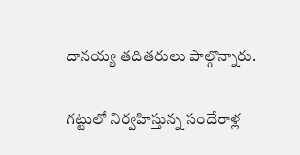దానయ్య తదితరులు పాల్గొన్నారు.

గట్టులో నిర్వహిస్తున్న సందేరాళ్ల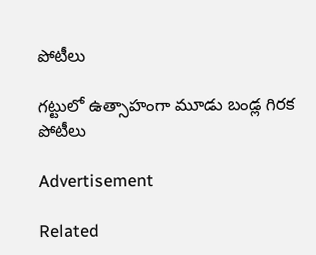పోటీలు

గట్టులో ఉత్సాహంగా మూడు బండ్ల గిరక పోటీలు

Advertisement

Related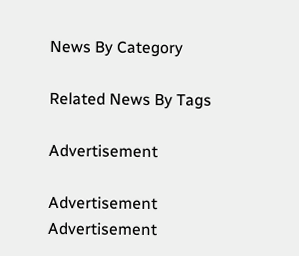News By Category

Related News By Tags

Advertisement

Advertisement
Advertisement